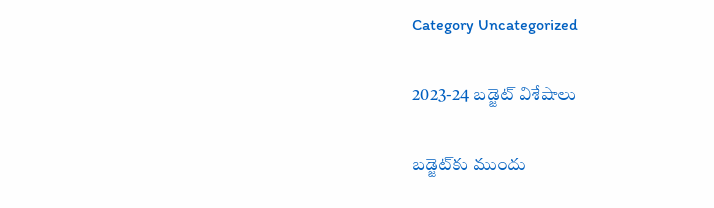Category Uncategorized

2023-24 బడ్జెట్‌ ‌విశేషాలు

బడ్జెట్‌కు ముందు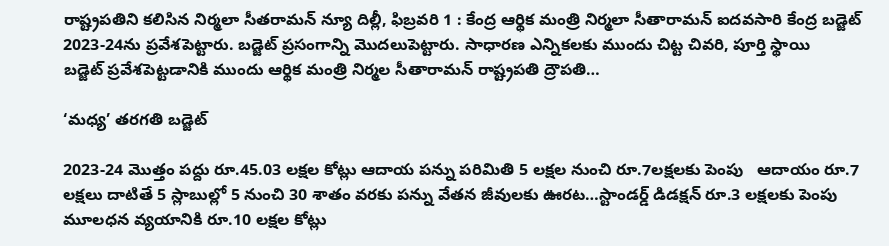రాష్ట్రపతిని కలిసిన నిర్మలా సీతరామన్‌ ‌న్యూ దిల్లీ, ఫిబ్రవరి 1 : కేంద్ర ఆర్థిక మంత్రి నిర్మలా సీతారామన్‌ ఐదవసారి కేంద్ర బడ్జెట్‌ 2023-24ను ప్రవేశపెట్టారు. బడ్జెట్‌ ‌ప్రసంగాన్ని మొదలుపెట్టారు. సాధారణ ఎన్నికలకు ముందు చిట్ట చివరి, పూర్తి స్థాయి బడ్జెట్‌ ‌ప్రవేశపెట్టడానికి ముందు ఆర్థిక మంత్రి నిర్మల సీతారామన్‌ ‌రాష్ట్రపతి ద్రౌపతి…

‘మధ్య’ తరగతి బడ్జెట్‌

2023-24 మొత్తం పద్దు రూ.45.03 లక్షల కోట్లు ఆదాయ పన్ను పరిమితి 5 లక్షల నుంచి రూ.7లక్షలకు పెంపు   ఆదాయం రూ.7 లక్షలు దాటితే 5 స్లాబుల్లో 5 నుంచి 30 శాతం వరకు పన్ను వేతన జీవులకు ఊరట…స్టాండర్డ్ ‌డిడక్షన్‌ ‌రూ.3 లక్షలకు పెంపు మూలధన వ్యయానికి రూ.10 లక్షల కోట్లు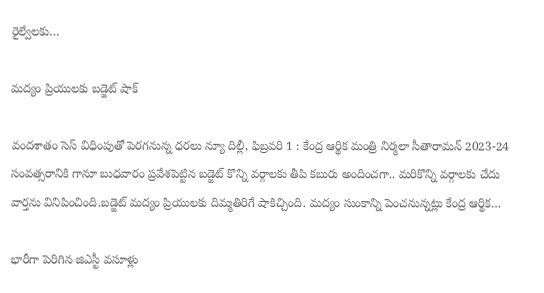రైల్వేలకు…

మద్యం ప్రియులకు బడ్జెట్‌ ‌షాక్‌

వందశాతం సెస్‌ ‌విధింపుతో పెరగనున్న ధరలు న్యూ దిల్లీ, ఫిబ్రవరి 1 : కేంద్ర ఆర్థిక మంత్రి నిర్మలా సీతారామన్‌ 2023-24 సంవత్సరానికి గానూ బుధవారం ప్రవేశపెట్టిన బడ్జెట్‌ ‌కొన్ని వర్గాలకు తీపి కబురు అందించగా.. మరికొన్ని వర్గాలకు చేదు వార్తను వినిపించింది.బడ్జెట్‌ ‌మద్యం ప్రియులకు దిమ్మతిరిగే షాకిచ్చింది. మద్యం సుంకాన్ని పెంచనున్నట్లు కేంద్ర ఆర్థిక…

భారీగా పెరిగిన జిఎస్టీ వసూళ్లు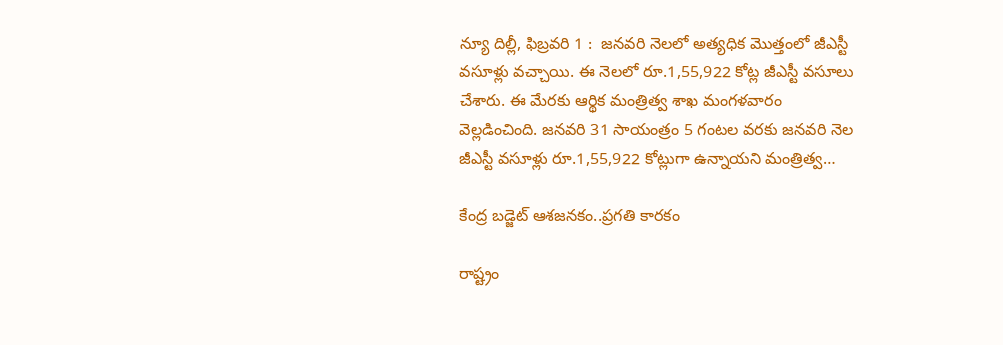న్యూ దిల్లీ, ఫిబ్రవరి 1 :  జనవరి నెలలో అత్యధిక మొత్తంలో జీఎస్టీ వసూళ్లు వచ్చాయి. ఈ నెలలో రూ.1,55,922 కోట్ల జీఎస్టీ వసూలు చేశారు. ఈ మేరకు ఆర్థిక మంత్రిత్వ శాఖ మంగళవారం వెల్లడించింది. జనవరి 31 సాయంత్రం 5 గంటల వరకు జనవరి నెల జీఎస్టీ వసూళ్లు రూ.1,55,922 కోట్లుగా ఉన్నాయని మంత్రిత్వ…

కేంద్ర బడ్జెట్‌ ఆశజనకం..ప్రగతి కారకం

రాష్ట్రం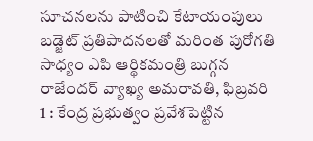సూచనలను పాటించి కేటాయంపులు బడ్జెట్‌ ‌ప్రతిపాదనలతో మరింత పురోగతి సాధ్యం ఎపి ఆర్థికమంత్రి బుగ్గన రాజేందర్‌ ‌వ్యాఖ్య అమరావతి, ఫిబ్రవరి 1 : కేంద్ర ప్రభుత్వం ప్రవేశపెట్టిన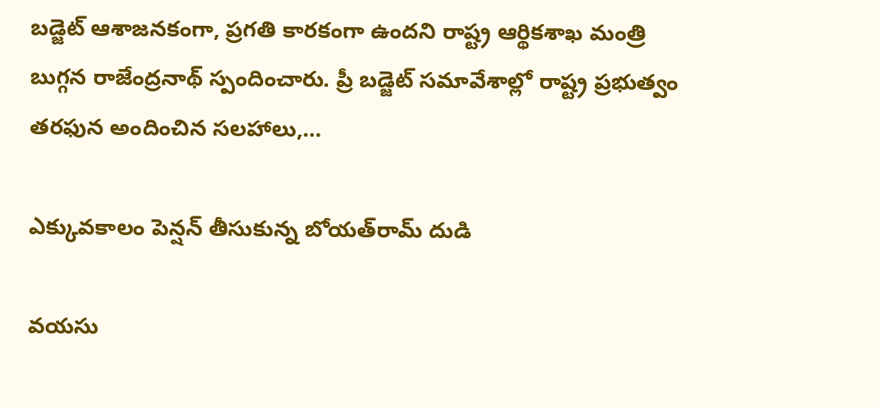బడ్జెట్‌ ఆశాజనకంగా, ప్రగతి కారకంగా ఉందని రాష్ట్ర ఆర్థికశాఖ మంత్రి బుగ్గన రాజేంద్రనాథ్‌ ‌స్పందించారు. ప్రీ బడ్జెట్‌ ‌సమావేశాల్లో రాష్ట్ర ప్రభుత్వం తరఫున అందించిన సలహాలు,…

ఎక్కువకాలం పెన్షన్‌ ‌తీసుకున్న బోయత్‌రామ్‌ ‌దుడి

వయసు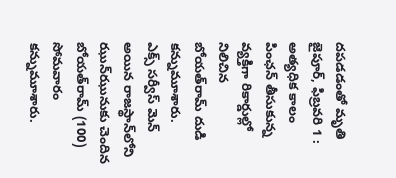దపడడంతో మృతి జైపూర్‌, ఫిబ్రవరి 1 : అత్యధిక కాలం పింఛన్‌ ‌తీసుకున్న వ్యక్తిగా రికార్డుల్లో నిలిచిన బోయత్‌రామ్‌ ‌దుడి కన్నుమూశారు. ఎక్స్ ‌సర్వీస్‌ ‌మెన్‌ అయిన రాజస్థాన్‌లోని ఝున్‌ఝునుకు చెందిన బోయత్‌రామ్‌ (100) సోమవారం కన్నుమూశారు.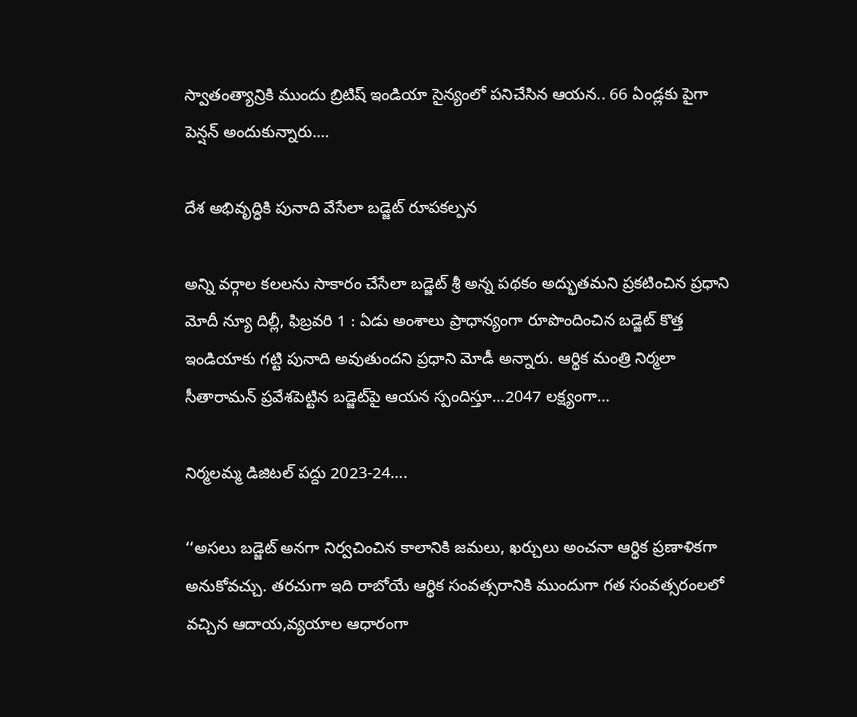స్వాతంత్యాన్రికి ముందు బ్రిటిష్‌ ఇం‌డియా సైన్యంలో పనిచేసిన ఆయన.. 66 ఏండ్లకు పైగా పెన్షన్‌ అం‌దుకున్నారు.…

దేశ అభివృద్ధికి పునాది వేసేలా బడ్జెట్‌ ‌రూపకల్పన

అన్ని వర్గాల కలలను సాకారం చేసేలా బడ్జెట్‌ శ్రీ అన్న పథకం అద్భుతమని ప్రకటించిన ప్రధాని మోదీ న్యూ దిల్లీ, ఫిబ్రవరి 1 : ఏడు అంశాలు ప్రాధాన్యంగా రూపొందించిన బడ్జెట్‌ ‌కొత్త ఇండియాకు గట్టి పునాది అవుతుందని ప్రధాని మోడీ అన్నారు. ఆర్థిక మంత్రి నిర్మలా సీతారామన్‌ ‌ప్రవేశపెట్టిన బడ్జెట్‌పై ఆయన స్పందిస్తూ…2047 లక్ష్యంగా…

నిర్మలమ్మ డిజిటల్‌ ‌పద్దు 2023-24….

‘‘అసలు బడ్జెట్‌ అనగా నిర్వచించిన కాలానికి జమలు, ఖర్చులు అంచనా ఆర్థిక ప్రణాళికగా అనుకోవచ్చు. తరచుగా ఇది రాబోయే ఆర్థిక సంవత్సరానికి ముందుగా గత సంవత్సరంలలో వచ్చిన ఆదాయ,వ్యయాల ఆధారంగా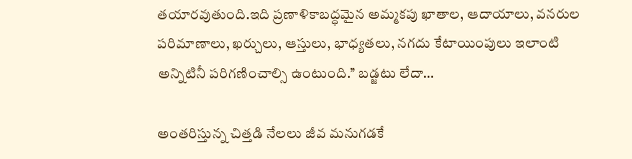తయారవుతుంది.ఇది ప్రణాళికాబద్ధమైన అమ్మకపు ఖాతాల, ఆదాయాలు, వనరుల పరిమాణాలు, ఖర్చులు, ఆస్తులు, భాధ్యతలు, నగదు కేటాయింపులు ఇలాంటి అన్నిటినీ పరిగణించాల్సి ఉంటుంది.’’ బడ్జటు లేదా…

అంతరిస్తున్న చిత్తడి నేలలు జీవ మనుగడకే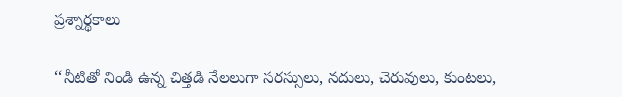ప్రశ్నార్థకాలు

‘‘నీటితో నిండి ఉన్న చిత్తడి నేలలుగా సరస్సులు, నదులు, చెరువులు, కుంటలు,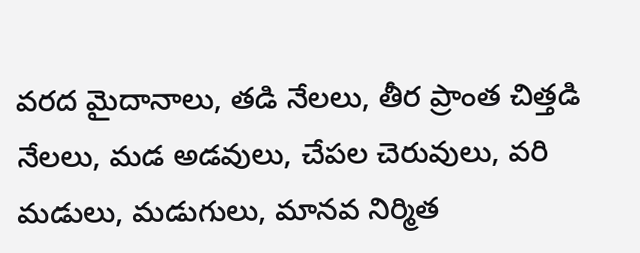వరద మైదానాలు, తడి నేలలు, తీర ప్రాంత చిత్తడి నేలలు, మడ అడవులు, చేపల చెరువులు, వరి మడులు, మడుగులు, మానవ నిర్మిత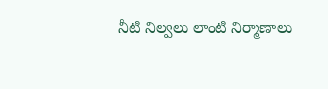నీటి నిల్వలు లాంటి నిర్మాణాలు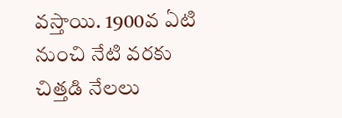వస్తాయి. 1900వ ఏటి నుంచి నేటి వరకు చిత్తడి నేలలు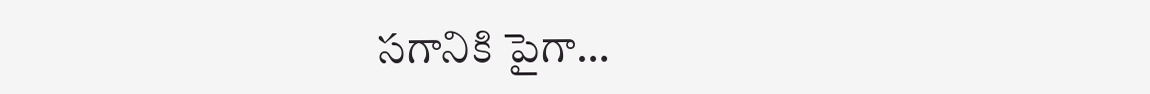సగానికి పైగా…